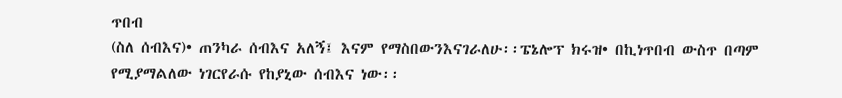ጥበብ
(ስለ ሰብእና)• ጠንካራ ሰብእና አለኝ፤ እናም የማስበውንእናገራለሁ፡፡ፔኔሎፕ ክሩዝ• በኪነጥበብ ውስጥ በጣም የሚያማልለው ነገርየራሱ የከያኒው ሰብእና ነው፡፡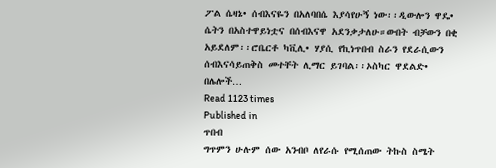ፖል ሴዛኔ• ሰብእናዬን በአለባበሴ እያሳየሁኝ ነው፡፡ዲውሎን ዋዴ• ሴትን በአስተዋይነቷና በሰብእናዋ አደንቃታለሁ።ውበት ብቻውን በቂ አይደለም፡፡ሮቤርቶ ካቪሊ• ሃያሲ የኪነጥበብ ስራን የደራሲውን ሰብእናሳይጠቅስ መተቸት ሊማር ይገባል፡፡ኦስካር ዋደልድ• በሌሎች…
Read 1123 times
Published in
ጥበብ
ግጥምን ሁሉም ሰው አንብቦ ለየራሱ የሚሰጠው ትኩስ ስሜት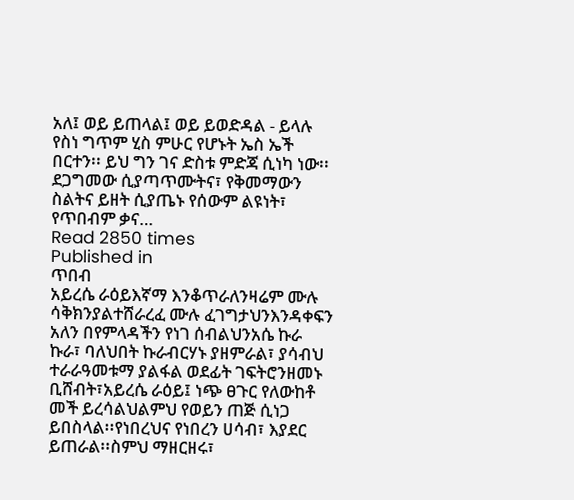አለ፤ ወይ ይጠላል፤ ወይ ይወድዳል - ይላሉ የስነ ግጥም ሂስ ምሁር የሆኑት ኤስ ኤች በርተን፡፡ ይህ ግን ገና ድስቱ ምድጃ ሲነካ ነው፡፡ ደጋግመው ሲያጣጥሙትና፣ የቅመማውን ስልትና ይዘት ሲያጤኑ የሰውም ልዩነት፣ የጥበብም ቃና…
Read 2850 times
Published in
ጥበብ
አይረሴ ራዕይእኛማ እንቆጥራለንዛሬም ሙሉ ሳቅክንያልተሸራረፈ ሙሉ ፈገግታህንእንዳቀፍን አለን በየምላዳችን የነገ ሰብልህንአሴ ኩራ ኩራ፣ ባለህበት ኩራብርሃኑ ያዘምራል፣ ያሳብህ ተራራዓመቱማ ያልፋል ወደፊት ገፍትሮንዘመኑ ቢሸብት፣አይረሴ ራዕይ፤ ነጭ ፀጉር የለውከቶ መች ይረሳልህልምህ የወይን ጠጅ ሲነጋ ይበስላል፡፡የነበረህና የነበረን ሀሳብ፣ እያደር ይጠራል፡፡ስምህ ማዘርዘሩ፣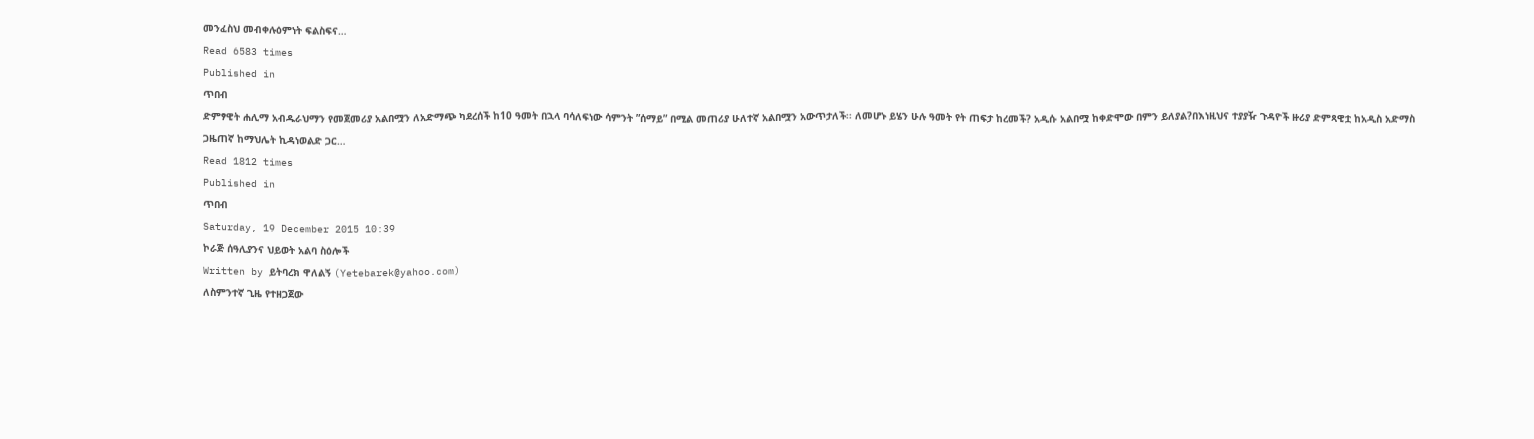መንፈስህ መብቀሉዕምነት ፍልስፍና…
Read 6583 times
Published in
ጥበብ
ድምፃዊት ሐሊማ አብዱራህማን የመጀመሪያ አልበሟን ለአድማጭ ካደረሰች ከ10 ዓመት በኋላ ባሳለፍነው ሳምንት ”ሰማይ” በሚል መጠሪያ ሁለተኛ አልበሟን አውጥታለች፡፡ ለመሆኑ ይሄን ሁሉ ዓመት የት ጠፍታ ከረመች? አዲሱ አልበሟ ከቀድሞው በምን ይለያል?በእነዚህና ተያያዥ ጉዳዮች ዙሪያ ድምጻዊቷ ከአዲስ አድማስ ጋዜጠኛ ከማህሌት ኪዳነወልድ ጋር…
Read 1812 times
Published in
ጥበብ
Saturday, 19 December 2015 10:39
ኮራጅ ሰዓሊያንና ህይወት አልባ ስዕሎች
Written by ይትባረክ ዋለልኝ (Yetebarek@yahoo.com)
ለስምንተኛ ጊዜ የተዘጋጀው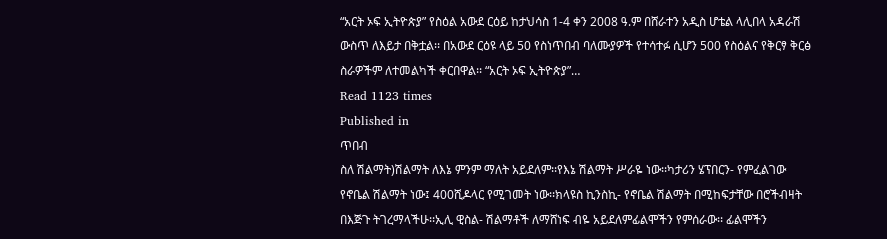“አርት ኦፍ ኢትዮጵያ” የስዕል አውደ ርዕይ ከታህሳስ 1-4 ቀን 2008 ዓ.ም በሸራተን አዲስ ሆቴል ላሊበላ አዳራሽ ውስጥ ለእይታ በቅቷል፡፡ በአውደ ርዕዩ ላይ 50 የስነጥበብ ባለሙያዎች የተሳተፉ ሲሆን 500 የስዕልና የቅርፃ ቅርፅ ስራዎችም ለተመልካች ቀርበዋል፡፡ “አርት ኦፍ ኢትዮጵያ”…
Read 1123 times
Published in
ጥበብ
ስለ ሽልማት)ሽልማት ለእኔ ምንም ማለት አይደለም፡፡የእኔ ሽልማት ሥራዬ ነው፡፡ካታሪን ሄፕበርን- የምፈልገው የኖቤል ሽልማት ነው፤ 400ሺዶላር የሚገመት ነው፡፡ክላዩስ ኪንስኪ- የኖቤል ሽልማት በሚከፍታቸው በሮችብዛት በእጅጉ ትገረማላችሁ፡፡ኢሊ ዊስል- ሽልማቶች ለማሸነፍ ብዬ አይደለምፊልሞችን የምሰራው፡፡ ፊልሞችን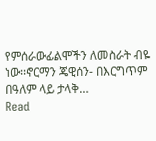የምሰራውፊልሞችን ለመስራት ብዬ ነው፡፡ኖርማን ጄዊሰን- በእርግጥም በዓለም ላይ ታላቅ…
Read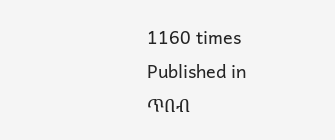1160 times
Published in
ጥበብ